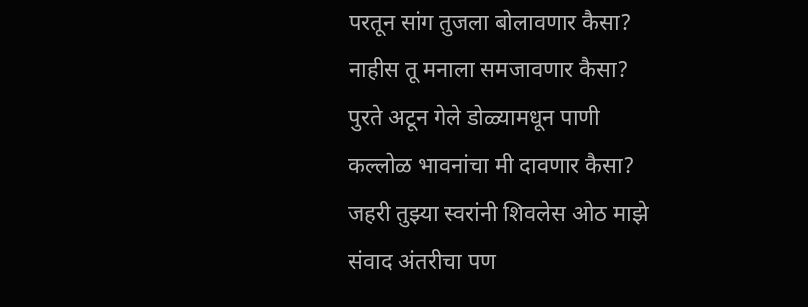परतून सांग तुजला बोलावणार कैसा?
नाहीस तू मनाला समजावणार कैसा?
पुरते अटून गेले डोळ्यामधून पाणी
कल्लोळ भावनांचा मी दावणार कैसा?
जहरी तुझ्या स्वरांनी शिवलेस ओठ माझे
संवाद अंतरीचा पण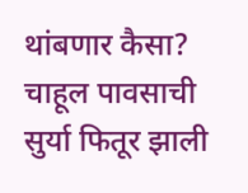थांबणार कैसा?
चाहूल पावसाची सुर्या फितूर झाली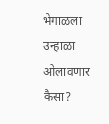भेगाळला उन्हाळा ओलावणार कैसा?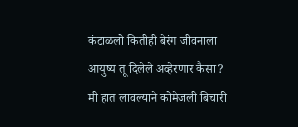कंटाळलो कितीही बेरंग जीवनाला
आयुष्य तू दिलेले अव्हेरणार कैसा?
मी हात लावल्याने कोमेजली बिचारी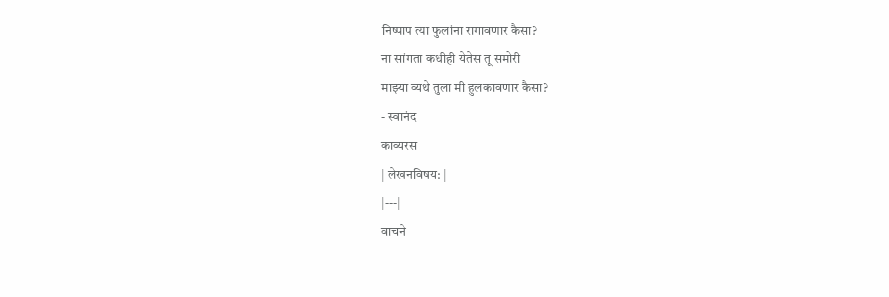निष्पाप त्या फुलांना रागावणार कैसा?
ना सांगता कधीही येतेस तू समोरी
माझ्या व्यथे तुला मी हुलकावणार कैसा?
- स्वानंद
काव्यरस
| लेखनविषय: |
|---|
वाचने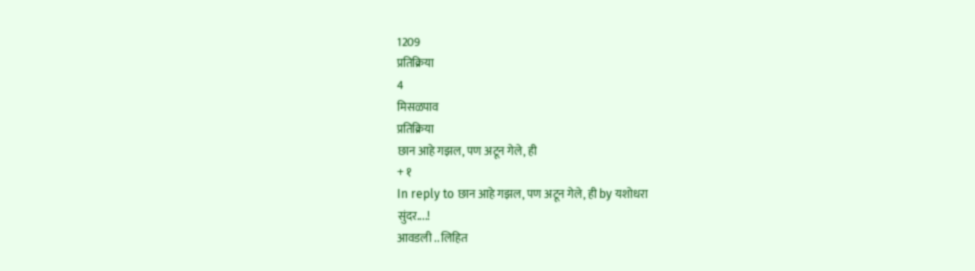1209
प्रतिक्रिया
4
मिसळपाव
प्रतिक्रिया
छान आहे गझल, पण अटून गेले, ही
+ १
In reply to छान आहे गझल, पण अटून गेले, ही by यशोधरा
सुंदर....!
आवडली .. लिहित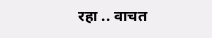रहा .. वाचत